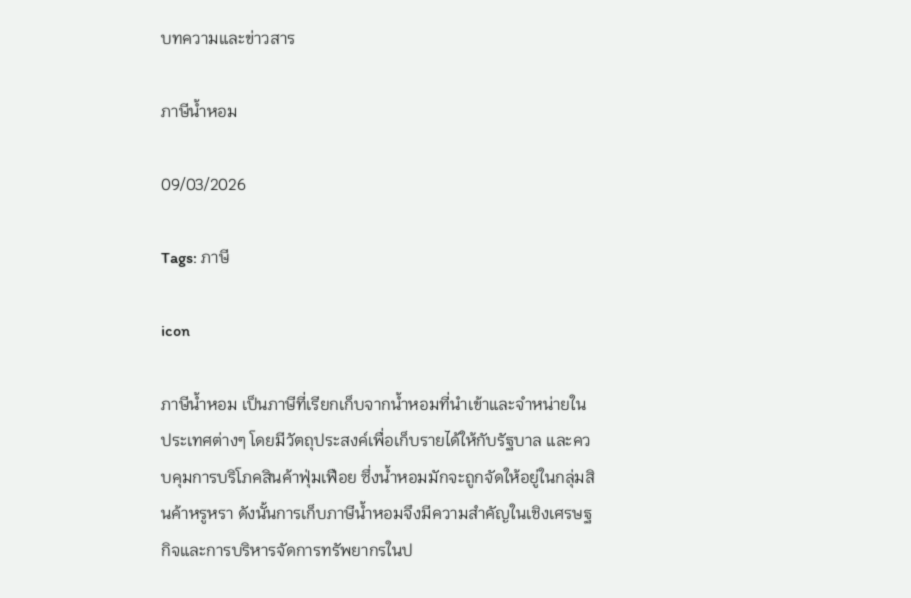บทความและข่าวสาร

ภาษีน้ำหอม

09/03/2026

Tags: ภาษี

icon

ภาษีน้ำหอม เป็นภาษีที่เรียกเก็บจากน้ำหอมที่นำเข้าและจำหน่ายในประเทศต่างๆ โดยมีวัตถุประสงค์เพื่อเก็บรายได้ให้กับรัฐบาล และควบคุมการบริโภคสินค้าฟุ่มเฟือย ซึ่งน้ำหอมมักจะถูกจัดให้อยู่ในกลุ่มสินค้าหรูหรา ดังนั้นการเก็บภาษีน้ำหอมจึงมีความสำคัญในเชิงเศรษฐกิจและการบริหารจัดการทรัพยากรในป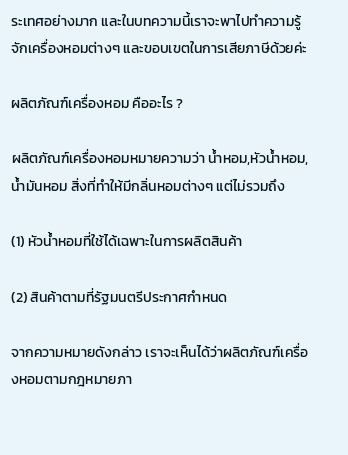ระเทศอย่างมาก และในบทความนี้เราจะพาไปทำความรู้จักเครื่องหอมต่างๆ และขอบเขตในการเสียภาษีด้วยค่ะ

ผลิตภัณฑ์เครื่องหอม คืออะไร ?

ผลิตภัณฑ์เครื่องหอมหมายความว่า น้ำหอม,หัวน้ำหอม,น้ำมันหอม สิ่งที่ทำให้มีกลิ่นหอมต่างๆ แต่ไม่รวมถึง

(1) หัวน้ำหอมที่ใช้ได้เฉพาะในการผลิตสินค้า

(2) สินค้าตามที่รัฐมนตรีประกาศกำหนด

จากความหมายดังกล่าว เราจะเห็นได้ว่าผลิตภัณฑ์เครื่องหอมตามกฎหมายภา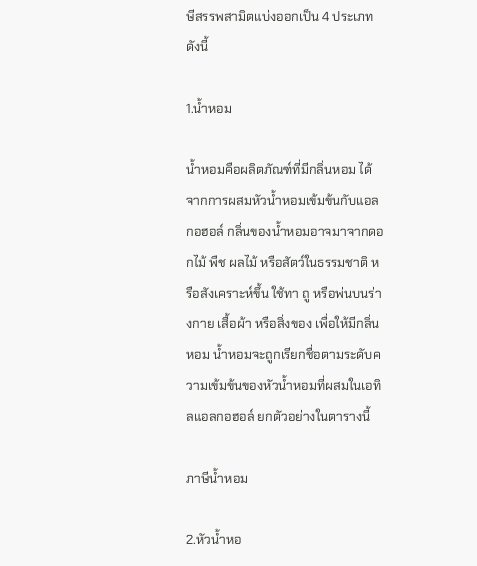ษีสรรพสามิตแบ่งออกเป็น 4 ประเภทดังนี้

1.น้ำหอม

น้ำหอมคือผลิตภัณฑ์ที่มีกลิ่นหอม ได้จากการผสมหัวน้ำหอมเข้มข้นกับแอลกอฮอล์ กลิ่นของน้ำหอมอาจมาจากดอกไม้ พืช ผลไม้ หรือสัตว์ในธรรมชาติ หรือสังเคราะห์ขึ้น ใช้ทา ถู หรือพ่นบนร่างกาย เสื้อผ้า หรือสิ่งของ เพื่อให้มีกลิ่นหอม น้ำหอมจะถูกเรียกชื่อตามระดับความเข้มข้นของหัวน้ำหอมที่ผสมในเอทิลแอลกอฮอล์ ยกตัวอย่างในตารางนี้

ภาษีน้ำหอม

2.หัวน้ำหอ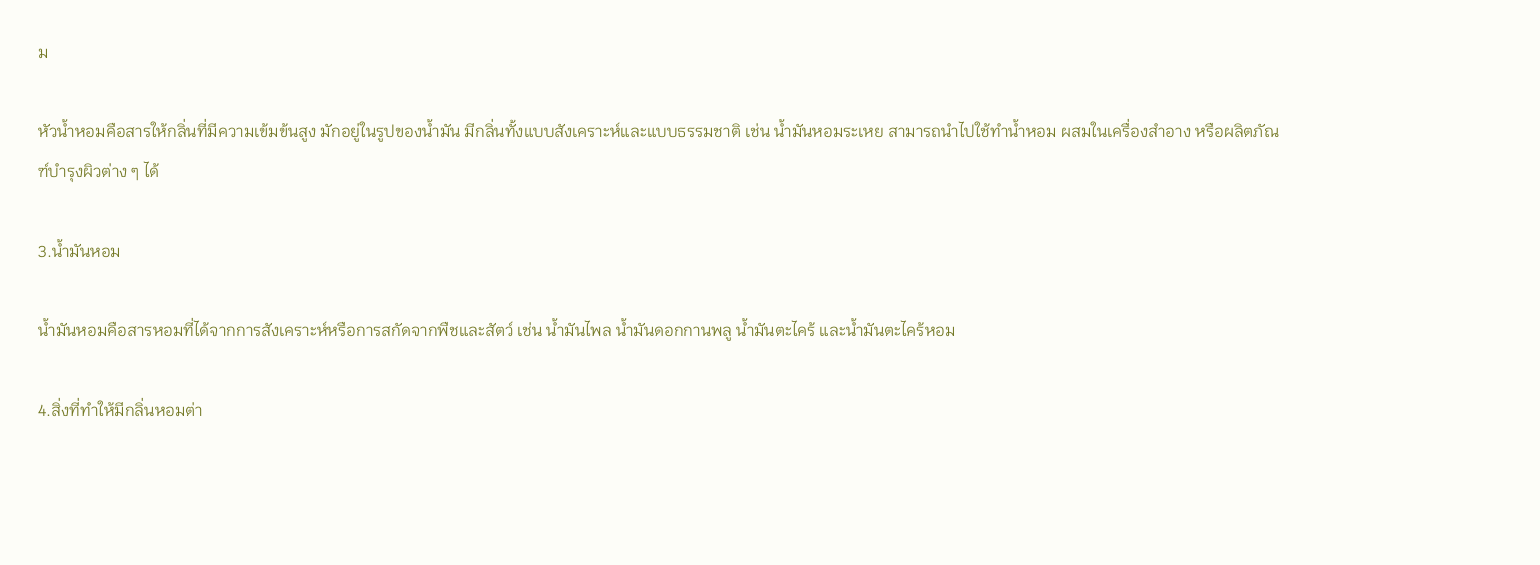ม

หัวน้ำหอมคือสารให้กลิ่นที่มีความเข้มข้นสูง มักอยู่ในรูปของน้ำมัน มีกลิ่นทั้งแบบสังเคราะห์และแบบธรรมชาติ เช่น น้ำมันหอมระเหย สามารถนำไปใช้ทำน้ำหอม ผสมในเครื่องสำอาง หรือผลิตภัณฑ์บำรุงผิวต่าง ๆ ได้

3.น้ำมันหอม

น้ำมันหอมคือสารหอมที่ได้จากการสังเคราะห์หรือการสกัดจากพืชและสัตว์ เช่น น้ำมันไพล น้ำมันดอกกานพลู น้ำมันตะไคร้ และน้ำมันตะไคร้หอม

4.สิ่งที่ทำให้มีกลิ่นหอมต่า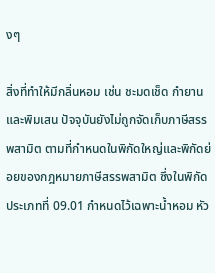งๆ

สิ่งที่ทำให้มีกลิ่นหอม เช่น ชะมดเช็ด กำยาน และพิมเสน ปัจจุบันยังไม่ถูกจัดเก็บภาษีสรรพสามิต ตามที่กำหนดในพิกัดใหญ่และพิกัดย่อยของกฎหมายภาษีสรรพสามิต ซึ่งในพิกัดประเภทที่ 09.01 กำหนดไว้เฉพาะน้ำหอม หัว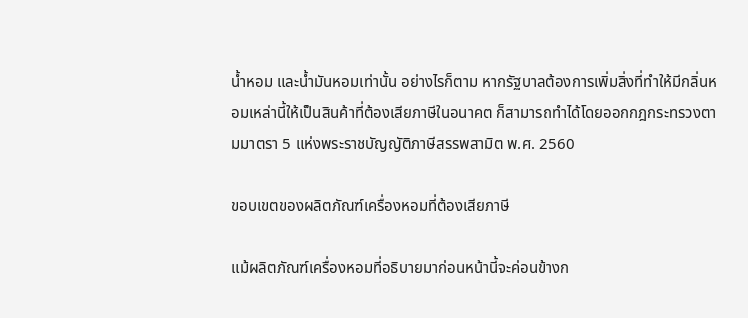น้ำหอม และน้ำมันหอมเท่านั้น อย่างไรก็ตาม หากรัฐบาลต้องการเพิ่มสิ่งที่ทำให้มีกลิ่นหอมเหล่านี้ให้เป็นสินค้าที่ต้องเสียภาษีในอนาคต ก็สามารถทำได้โดยออกกฎกระทรวงตามมาตรา 5 แห่งพระราชบัญญัติภาษีสรรพสามิต พ.ศ. 2560

ขอบเขตของผลิตภัณฑ์เครื่องหอมที่ต้องเสียภาษี

แม้ผลิตภัณฑ์เครื่องหอมที่อธิบายมาก่อนหน้านี้จะค่อนข้างก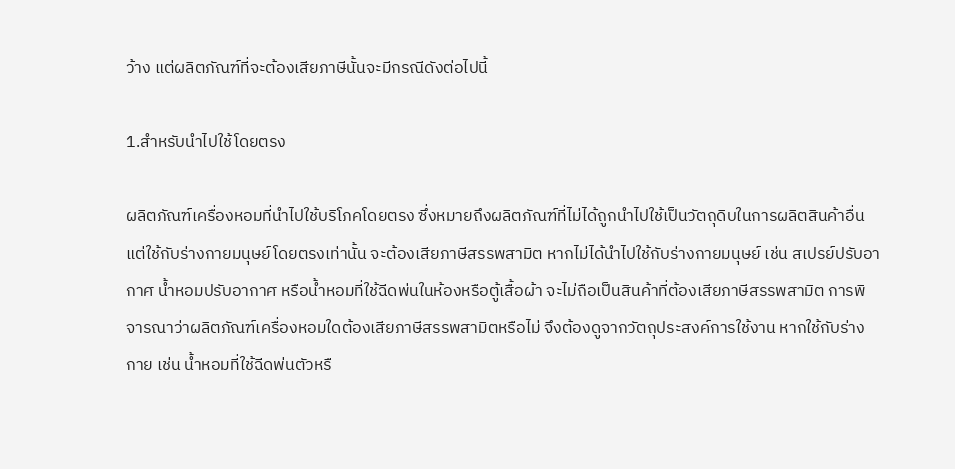ว้าง แต่ผลิตภัณฑ์ที่จะต้องเสียภาษีนั้นจะมีกรณีดังต่อไปนี้

1.สำหรับนำไปใช้โดยตรง

ผลิตภัณฑ์เครื่องหอมที่นำไปใช้บริโภคโดยตรง ซึ่งหมายถึงผลิตภัณฑ์ที่ไม่ได้ถูกนำไปใช้เป็นวัตถุดิบในการผลิตสินค้าอื่น แต่ใช้กับร่างกายมนุษย์โดยตรงเท่านั้น จะต้องเสียภาษีสรรพสามิต หากไม่ได้นำไปใช้กับร่างกายมนุษย์ เช่น สเปรย์ปรับอากาศ น้ำหอมปรับอากาศ หรือน้ำหอมที่ใช้ฉีดพ่นในห้องหรือตู้เสื้อผ้า จะไม่ถือเป็นสินค้าที่ต้องเสียภาษีสรรพสามิต การพิจารณาว่าผลิตภัณฑ์เครื่องหอมใดต้องเสียภาษีสรรพสามิตหรือไม่ จึงต้องดูจากวัตถุประสงค์การใช้งาน หากใช้กับร่างกาย เช่น น้ำหอมที่ใช้ฉีดพ่นตัวหรื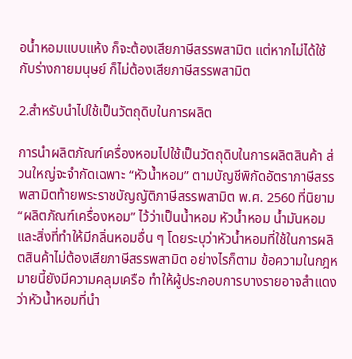อน้ำหอมแบบแห้ง ก็จะต้องเสียภาษีสรรพสามิต แต่หากไม่ได้ใช้กับร่างกายมนุษย์ ก็ไม่ต้องเสียภาษีสรรพสามิต

2.สำหรับนำไปใช้เป็นวัตถุดิบในการผลิต

การนำผลิตภัณฑ์เครื่องหอมไปใช้เป็นวัตถุดิบในการผลิตสินค้า ส่วนใหญ่จะจำกัดเฉพาะ “หัวน้ำหอม” ตามบัญชีพิกัดอัตราภาษีสรรพสามิตท้ายพระราชบัญญัติภาษีสรรพสามิต พ.ศ. 2560 ที่นิยาม “ผลิตภัณฑ์เครื่องหอม” ไว้ว่าเป็นน้ำหอม หัวน้ำหอม น้ำมันหอม และสิ่งที่ทำให้มีกลิ่นหอมอื่น ๆ โดยระบุว่าหัวน้ำหอมที่ใช้ในการผลิตสินค้าไม่ต้องเสียภาษีสรรพสามิต อย่างไรก็ตาม ข้อความในกฎหมายนี้ยังมีความคลุมเครือ ทำให้ผู้ประกอบการบางรายอาจสำแดงว่าหัวน้ำหอมที่นำ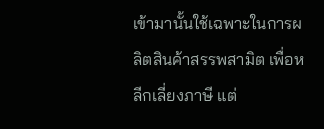เข้ามานั้นใช้เฉพาะในการผลิตสินค้าสรรพสามิต เพื่อหลีกเลี่ยงภาษี แต่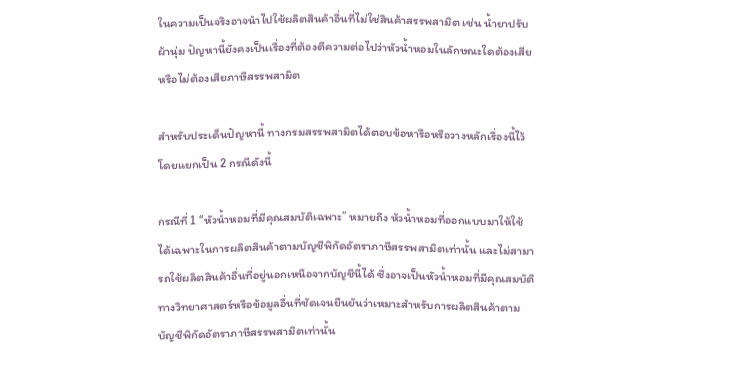ในความเป็นจริงอาจนำไปใช้ผลิตสินค้าอื่นที่ไม่ใช่สินค้าสรรพสามิต เช่น น้ำยาปรับผ้านุ่ม ปัญหานี้ยังคงเป็นเรื่องที่ต้องตีความต่อไปว่าหัวน้ำหอมในลักษณะใดต้องเสียหรือไม่ต้องเสียภาษีสรรพสามิต

สำหรับประเด็นปัญหานี้ ทางกรมสรรพสามิตได้ตอบข้อหารือหรือวางหลักเรื่องนี้ไว้ โดยแยกเป็น 2 กรณีดังนี้

กรณีที่ 1 “หัวน้ำหอมที่มีคุณสมบัติเฉพาะ” หมายถึง หัวน้ำหอมที่ออกแบบมาให้ใช้ได้เฉพาะในการผลิตสินค้าตามบัญชีพิกัดอัตราภาษีสรรพสามิตเท่านั้น และไม่สามารถใช้ผลิตสินค้าอื่นที่อยู่นอกเหนือจากบัญชีนี้ได้ ซึ่งอาจเป็นหัวน้ำหอมที่มีคุณสมบัติทางวิทยาศาสตร์หรือข้อมูลอื่นที่ชัดเจนยืนยันว่าเหมาะสำหรับการผลิตสินค้าตามบัญชีพิกัดอัตราภาษีสรรพสามิตเท่านั้น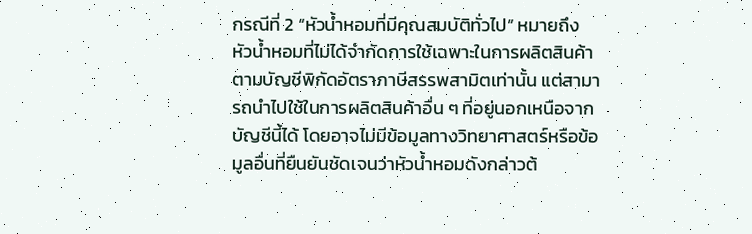กรณีที่ 2 “หัวน้ำหอมที่มีคุณสมบัติทั่วไป” หมายถึง หัวน้ำหอมที่ไม่ได้จำกัดการใช้เฉพาะในการผลิตสินค้าตามบัญชีพิกัดอัตราภาษีสรรพสามิตเท่านั้น แต่สามารถนำไปใช้ในการผลิตสินค้าอื่น ๆ ที่อยู่นอกเหนือจากบัญชีนี้ได้ โดยอาจไม่มีข้อมูลทางวิทยาศาสตร์หรือข้อมูลอื่นที่ยืนยันชัดเจนว่าหัวน้ำหอมดังกล่าวต้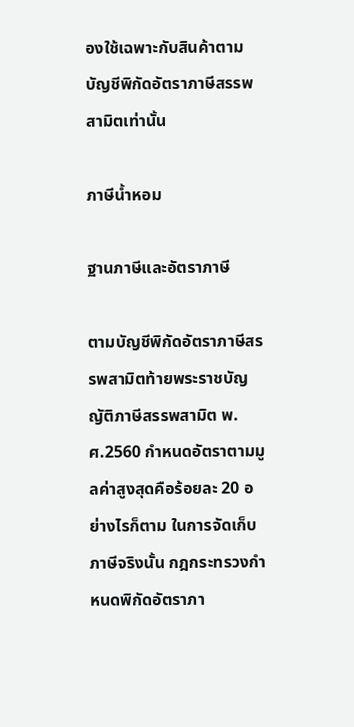องใช้เฉพาะกับสินค้าตามบัญชีพิกัดอัตราภาษีสรรพสามิตเท่านั้น

ภาษีน้ำหอม

ฐานภาษีและอัตราภาษี

ตามบัญชีพิกัดอัตราภาษีสรรพสามิตท้ายพระราชบัญญัติภาษีสรรพสามิต พ.ศ.2560 กำหนดอัตราตามมูลค่าสูงสุดคือร้อยละ 20 อย่างไรก็ตาม ในการจัดเก็บภาษีจริงนั้น กฎกระทรวงกำหนดพิกัดอัตราภา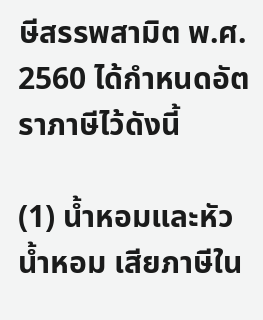ษีสรรพสามิต พ.ศ. 2560 ได้กำหนดอัตราภาษีไว้ดังนี้

(1) น้ำหอมและหัวน้ำหอม เสียภาษีใน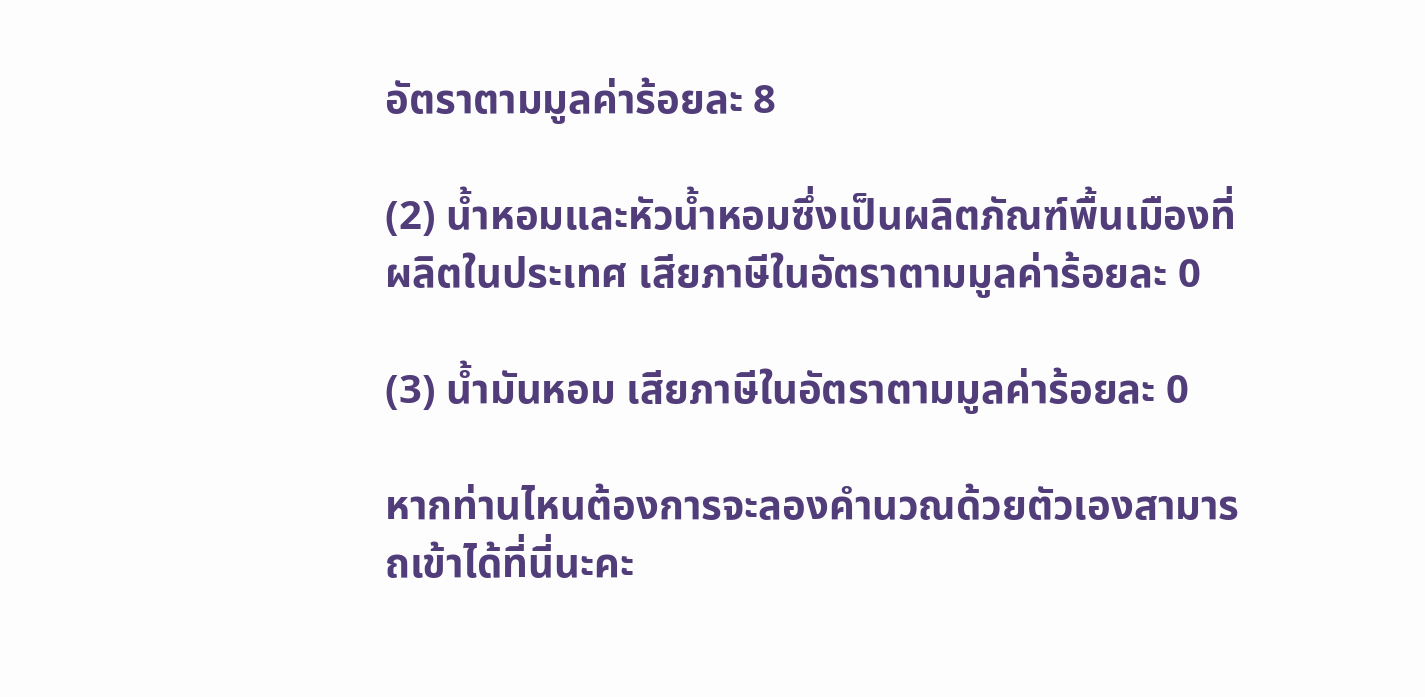อัตราตามมูลค่าร้อยละ 8

(2) น้ำหอมและหัวน้ำหอมซึ่งเป็นผลิตภัณฑ์พื้นเมืองที่ผลิตในประเทศ เสียภาษีในอัตราตามมูลค่าร้อยละ 0

(3) น้ำมันหอม เสียภาษีในอัตราตามมูลค่าร้อยละ 0

หากท่านไหนต้องการจะลองคำนวณด้วยตัวเองสามารถเข้าได้ที่นี่นะคะ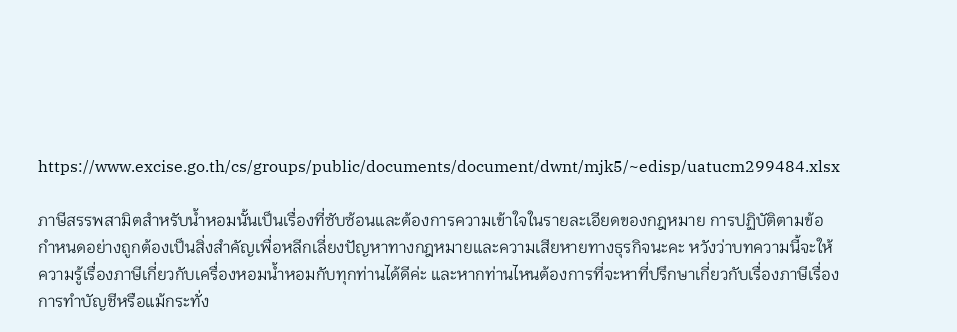https://www.excise.go.th/cs/groups/public/documents/document/dwnt/mjk5/~edisp/uatucm299484.xlsx

ภาษีสรรพสามิตสำหรับน้ำหอมนั้นเป็นเรื่องที่ซับซ้อนและต้องการความเข้าใจในรายละเอียดของกฎหมาย การปฏิบัติตามข้อกำหนดอย่างถูกต้องเป็นสิ่งสำคัญเพื่อหลีกเลี่ยงปัญหาทางกฎหมายและความเสียหายทางธุรกิจนะคะ หวังว่าบทความนี้จะให้ความรู้เรื่องภาษีเกี่ยวกับเครื่องหอมน้ำหอมกับทุกท่านได้ดีค่ะ และหากท่านไหนต้องการที่จะหาที่ปรึกษาเกี่ยวกับเรื่องภาษีเรื่องการทำบัญชีหรือแม้กระทั่ง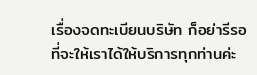เรื่องจดทะเบียนบริษัท ก็อย่ารีรอที่จะให้เราได้ให้บริการทุกท่านค่ะ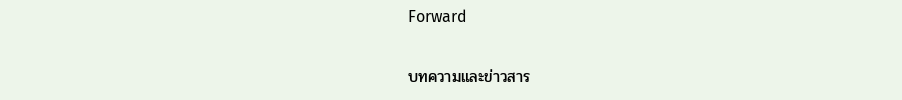Forward

บทความและข่าวสาร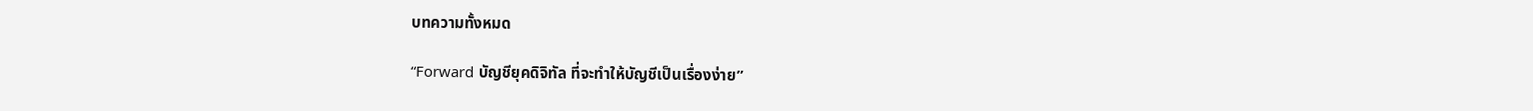บทความทั้งหมด

“Forward บัญชียุคดิจิทัล ที่จะทำให้บัญชีเป็นเรื่องง่าย”